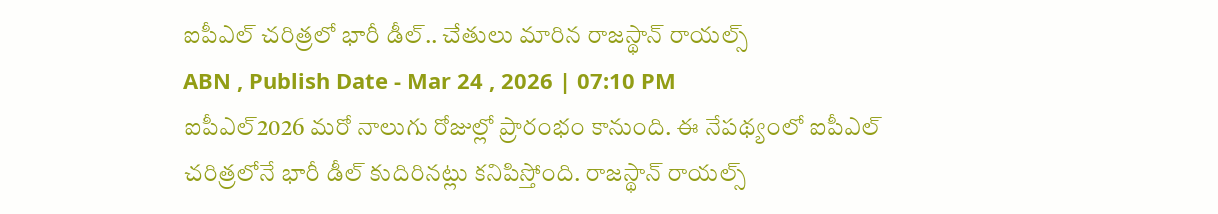ఐపీఎల్ చరిత్రలో భారీ డీల్.. చేతులు మారిన రాజస్థాన్ రాయల్స్
ABN , Publish Date - Mar 24 , 2026 | 07:10 PM
ఐపీఎల్2026 మరో నాలుగు రోజుల్లో ప్రారంభం కానుంది. ఈ నేపథ్యంలో ఐపీఎల్ చరిత్రలోనే భారీ డీల్ కుదిరినట్లు కనిపిస్తోంది. రాజస్థాన్ రాయల్స్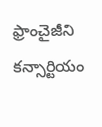ఫ్రాంచైజీని కన్సార్టియం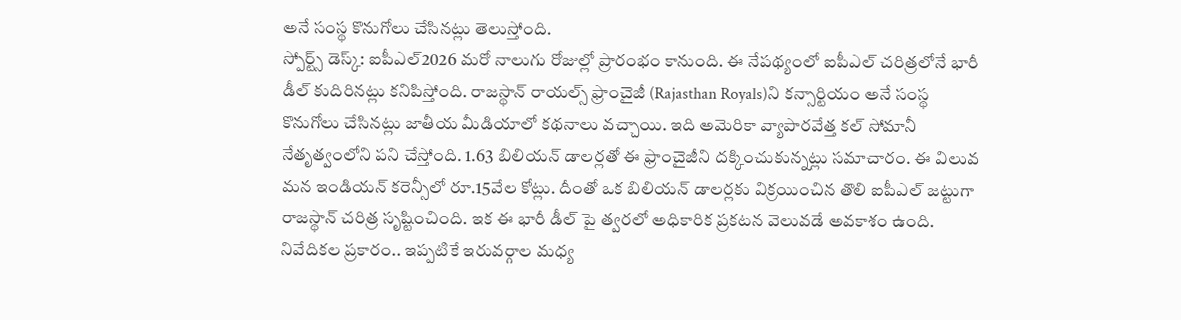అనే సంస్థ కొనుగోలు చేసినట్లు తెలుస్తోంది.
స్పోర్ట్స్ డెస్క్: ఐపీఎల్2026 మరో నాలుగు రోజుల్లో ప్రారంభం కానుంది. ఈ నేపథ్యంలో ఐపీఎల్ చరిత్రలోనే భారీ డీల్ కుదిరినట్లు కనిపిస్తోంది. రాజస్థాన్ రాయల్స్ ఫ్రాంచైజీ (Rajasthan Royals)ని కన్సార్టియం అనే సంస్థ కొనుగోలు చేసినట్లు జాతీయ మీడియాలో కథనాలు వచ్చాయి. ఇది అమెరికా వ్యాపారవేత్త కల్ సోమానీ నేతృత్వంలోని పని చేస్తోంది. 1.63 బిలియన్ డాలర్లతో ఈ ఫ్రాంచైజీని దక్కించుకున్నట్లు సమాచారం. ఈ విలువ మన ఇండియన్ కరెన్సీలో రూ.15వేల కోట్లు. దీంతో ఒక బిలియన్ డాలర్లకు విక్రయించిన తొలి ఐపీఎల్ జట్టుగా రాజస్థాన్ చరిత్ర సృష్టించింది. ఇక ఈ భారీ డీల్ పై త్వరలో అధికారిక ప్రకటన వెలువడే అవకాశం ఉంది.
నివేదికల ప్రకారం.. ఇప్పటికే ఇరువర్గాల మధ్య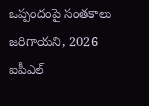ఒప్పందంపై సంతకాలు జరిగాయని, 2026 ఐపీఎల్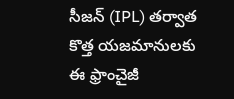సీజన్ (IPL) తర్వాత కొత్త యజమానులకు ఈ ఫ్రాంచైజీ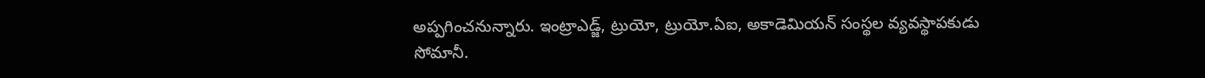అప్పగించనున్నారు. ఇంట్రాఎడ్జ్, ట్రుయో, ట్రుయో.ఏఐ, అకాడెమియన్ సంస్థల వ్యవస్థాపకుడు సోమానీ.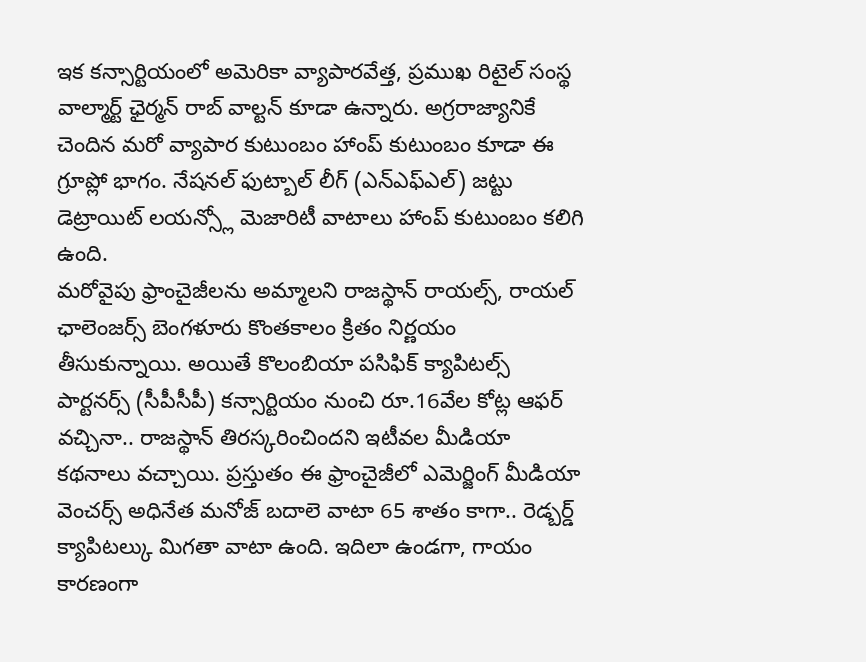ఇక కన్సార్టియంలో అమెరికా వ్యాపారవేత్త, ప్రముఖ రిటైల్ సంస్థ వాల్మార్ట్ ఛైర్మన్ రాబ్ వాల్టన్ కూడా ఉన్నారు. అగ్రరాజ్యానికే చెందిన మరో వ్యాపార కుటుంబం హాంప్ కుటుంబం కూడా ఈ గ్రూప్లో భాగం. నేషనల్ ఫుట్బాల్ లీగ్ (ఎన్ఎఫ్ఎల్) జట్టు డెట్రాయిట్ లయన్స్లో మెజారిటీ వాటాలు హాంప్ కుటుంబం కలిగి ఉంది.
మరోవైపు ఫ్రాంచైజీలను అమ్మాలని రాజస్థాన్ రాయల్స్, రాయల్ ఛాలెంజర్స్ బెంగళూరు కొంతకాలం క్రితం నిర్ణయం తీసుకున్నాయి. అయితే కొలంబియా పసిఫిక్ క్యాపిటల్స్ పార్టనర్స్ (సీపీసీపీ) కన్సార్టియం నుంచి రూ.16వేల కోట్ల ఆఫర్ వచ్చినా.. రాజస్థాన్ తిరస్కరించిందని ఇటీవల మీడియా కథనాలు వచ్చాయి. ప్రస్తుతం ఈ ఫ్రాంచైజీలో ఎమెర్జింగ్ మీడియా వెంచర్స్ అధినేత మనోజ్ బదాలె వాటా 65 శాతం కాగా.. రెడ్బర్డ్ క్యాపిటల్కు మిగతా వాటా ఉంది. ఇదిలా ఉండగా, గాయం కారణంగా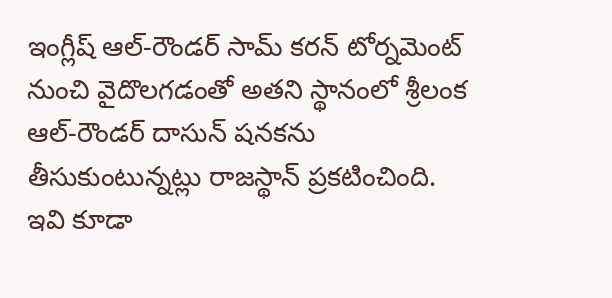ఇంగ్లీష్ ఆల్-రౌండర్ సామ్ కరన్ టోర్నమెంట్ నుంచి వైదొలగడంతో అతని స్థానంలో శ్రీలంక ఆల్-రౌండర్ దాసున్ షనకను తీసుకుంటున్నట్లు రాజస్థాన్ ప్రకటించింది.
ఇవి కూడా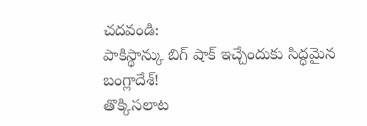చదవండి:
పాకిస్థాన్కు బిగ్ షాక్ ఇచ్చేందుకు సిద్ధమైన బంగ్లాదేశ్!
తొక్కిసలాట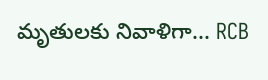మృతులకు నివాళిగా... RCB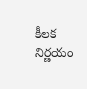కీలక నిర్ణయం